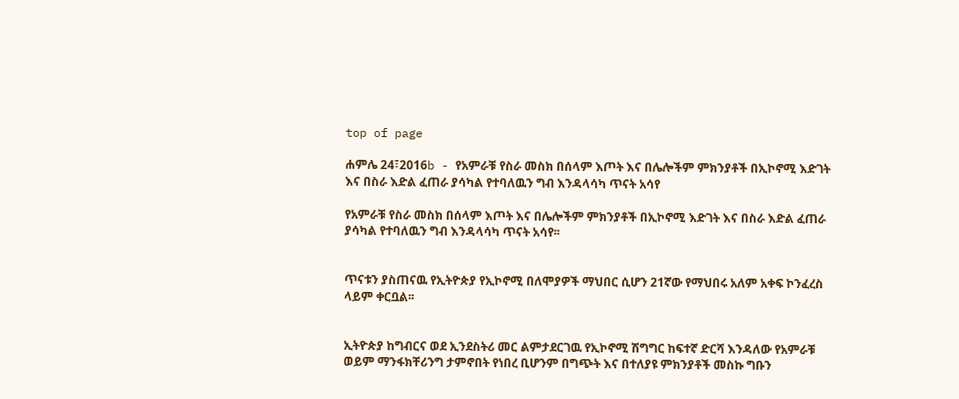top of page

ሐምሌ 24፣2016b - የአምራቹ የስራ መስክ በሰላም እጦት እና በሌሎችም ምክንያቶች በኢኮኖሚ እድገት እና በስራ እድል ፈጠራ ያሳካል የተባለዉን ግብ እንዳላሳካ ጥናት አሳየ

የአምራቹ የስራ መስክ በሰላም እጦት እና በሌሎችም ምክንያቶች በኢኮኖሚ እድገት እና በስራ እድል ፈጠራ ያሳካል የተባለዉን ግብ እንዳላሳካ ጥናት አሳየ፡፡


ጥናቱን ያስጠናዉ የኢትዮጵያ የኢኮኖሚ በለሞያዎች ማህበር ሲሆን 21ኛው የማህበሩ አለም አቀፍ ኮንፈረስ ላይም ቀርቧል፡፡


ኢትዮጵያ ከግብርና ወደ ኢንደስትሪ መር ልምታደርገዉ የኢኮኖሚ ሽግግር ከፍተኛ ድርሻ እንዳለው የአምራቹ ወይም ማንፋክቸሪንግ ታምኖበት የነበረ ቢሆንም በግጭት እና በተለያዩ ምክንያቶች መስኩ ግቡን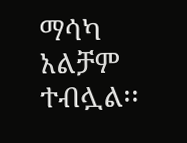ማሳካ አልቻም ተብሏል፡፡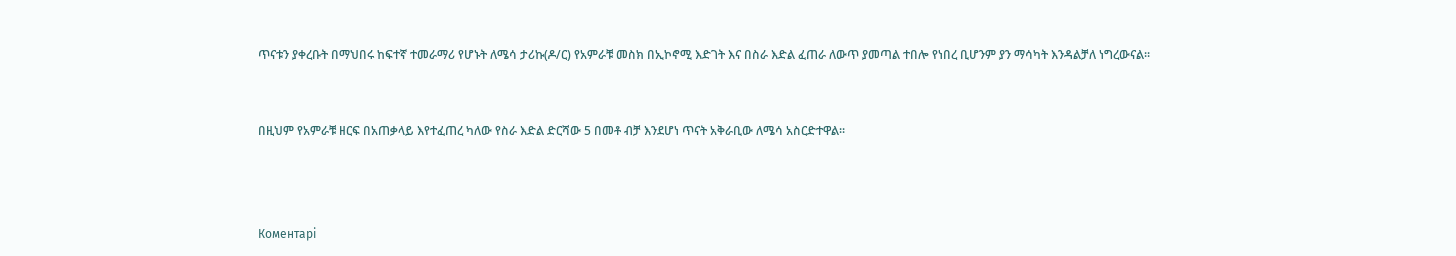ጥናቱን ያቀረቡት በማህበሩ ከፍተኛ ተመራማሪ የሆኑት ለሜሳ ታሪኩ(ዶ/ር) የአምራቹ መስክ በኢኮኖሚ እድገት እና በስራ እድል ፈጠራ ለውጥ ያመጣል ተበሎ የነበረ ቢሆንም ያን ማሳካት እንዳልቻለ ነግረውናል፡፡


በዚህም የአምራቹ ዘርፍ በአጠቃላይ እየተፈጠረ ካለው የስራ እድል ድርሻው 5 በመቶ ብቻ እንደሆነ ጥናት አቅራቢው ለሜሳ አስርድተዋል፡፡



Коментарі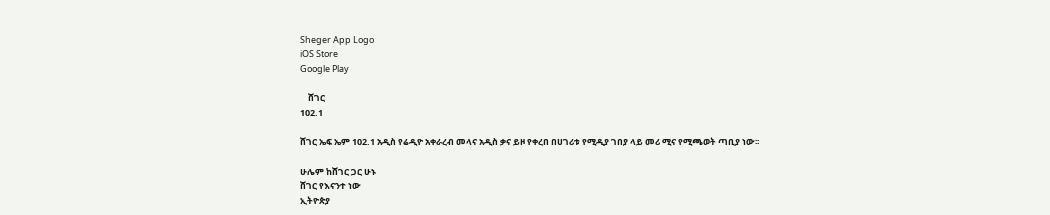Sheger App Logo
iOS Store
Google Play

    ሸገር
102.1

ሸገር ኤፍ ኤም 102.1 አዲስ የሬዲዮ አቀራረብ መላና አዲስ ቃና ይዞ የቀረበ በሀገሪቱ የሚዲያ ገበያ ላይ መሪ ሚና የሚጫወት ጣቢያ ነው፡፡

ሁሌም ከሸገር ጋር ሁኑ
ሸገር የእናንተ ነው
ኢትዮጵያ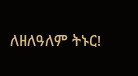ለዘለዓለም ትኑር!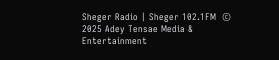Sheger Radio | Sheger 102.1FM  © 2025 Adey Tensae Media & Entertainment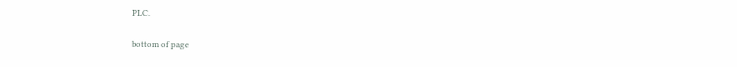PLC.

bottom of page